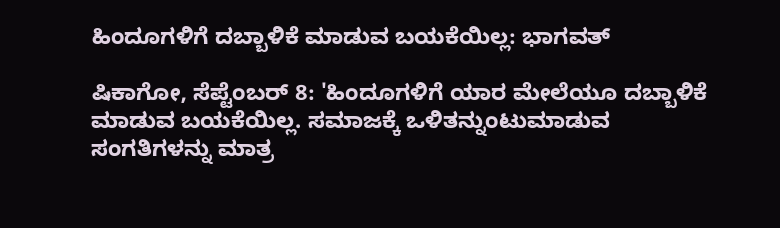ಹಿಂದೂಗಳಿಗೆ ದಬ್ಬಾಳಿಕೆ ಮಾಡುವ ಬಯಕೆಯಿಲ್ಲ: ಭಾಗವತ್

ಷಿಕಾಗೋ, ಸೆಪ್ಟೆಂಬರ್ 8: 'ಹಿಂದೂಗಳಿಗೆ ಯಾರ ಮೇಲೆಯೂ ದಬ್ಬಾಳಿಕೆ ಮಾಡುವ ಬಯಕೆಯಿಲ್ಲ. ಸಮಾಜಕ್ಕೆ ಒಳಿತನ್ನುಂಟುಮಾಡುವ ಸಂಗತಿಗಳನ್ನು ಮಾತ್ರ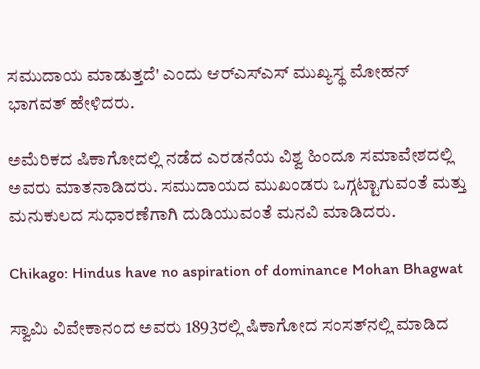ಸಮುದಾಯ ಮಾಡುತ್ತದೆ' ಎಂದು ಆರ್‌ಎಸ್‌ಎಸ್‌ ಮುಖ್ಯಸ್ಥ ಮೋಹನ್ ಭಾಗವತ್ ಹೇಳಿದರು.

ಅಮೆರಿಕದ ಷಿಕಾಗೋದಲ್ಲಿ ನಡೆದ ಎರಡನೆಯ ವಿಶ್ವ ಹಿಂದೂ ಸಮಾವೇಶದಲ್ಲಿ ಅವರು ಮಾತನಾಡಿದರು. ಸಮುದಾಯದ ಮುಖಂಡರು ಒಗ್ಗಟ್ಟಾಗುವಂತೆ ಮತ್ತು ಮನುಕುಲದ ಸುಧಾರಣೆಗಾಗಿ ದುಡಿಯುವಂತೆ ಮನವಿ ಮಾಡಿದರು.

Chikago: Hindus have no aspiration of dominance Mohan Bhagwat

ಸ್ವಾಮಿ ವಿವೇಕಾನಂದ ಅವರು 1893ರಲ್ಲಿ ಷಿಕಾಗೋದ ಸಂಸತ್‌ನಲ್ಲಿ ಮಾಡಿದ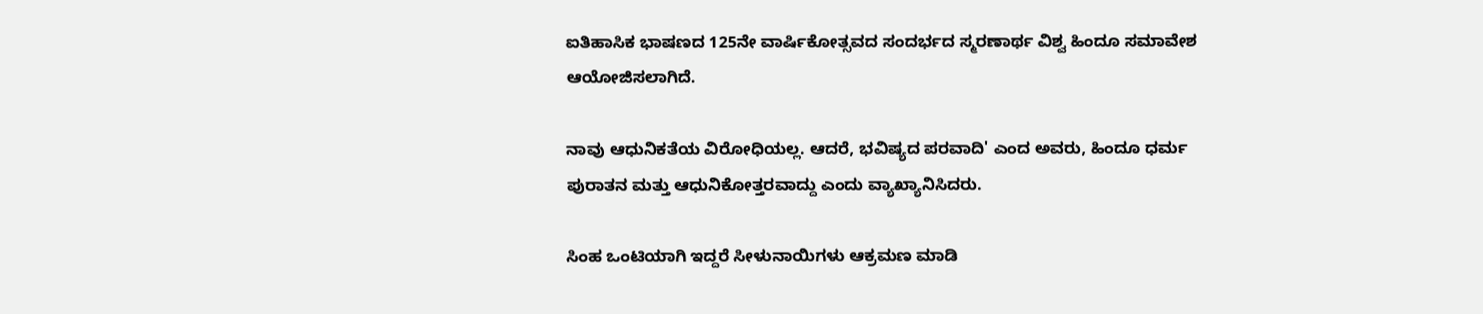ಐತಿಹಾಸಿಕ ಭಾಷಣದ 125ನೇ ವಾರ್ಷಿಕೋತ್ಸವದ ಸಂದರ್ಭದ ಸ್ಮರಣಾರ್ಥ ವಿಶ್ವ ಹಿಂದೂ ಸಮಾವೇಶ ಆಯೋಜಿಸಲಾಗಿದೆ.

ನಾವು ಆಧುನಿಕತೆಯ ವಿರೋಧಿಯಲ್ಲ. ಆದರೆ, ಭವಿಷ್ಯದ ಪರವಾದಿ' ಎಂದ ಅವರು, ಹಿಂದೂ ಧರ್ಮ ಪುರಾತನ ಮತ್ತು ಆಧುನಿಕೋತ್ತರವಾದ್ದು ಎಂದು ವ್ಯಾಖ್ಯಾನಿಸಿದರು.

ಸಿಂಹ ಒಂಟಿಯಾಗಿ ಇದ್ದರೆ ಸೀಳುನಾಯಿಗಳು ಆಕ್ರಮಣ ಮಾಡಿ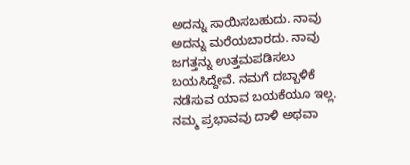ಅದನ್ನು ಸಾಯಿಸಬಹುದು. ನಾವು ಅದನ್ನು ಮರೆಯಬಾರದು. ನಾವು ಜಗತ್ತನ್ನು ಉತ್ತಮಪಡಿಸಲು ಬಯಸಿದ್ದೇವೆ. ನಮಗೆ ದಬ್ಬಾಳಿಕೆ ನಡೆಸುವ ಯಾವ ಬಯಕೆಯೂ ಇಲ್ಲ. ನಮ್ಮ ಪ್ರಭಾವವು ದಾಳಿ ಅಥವಾ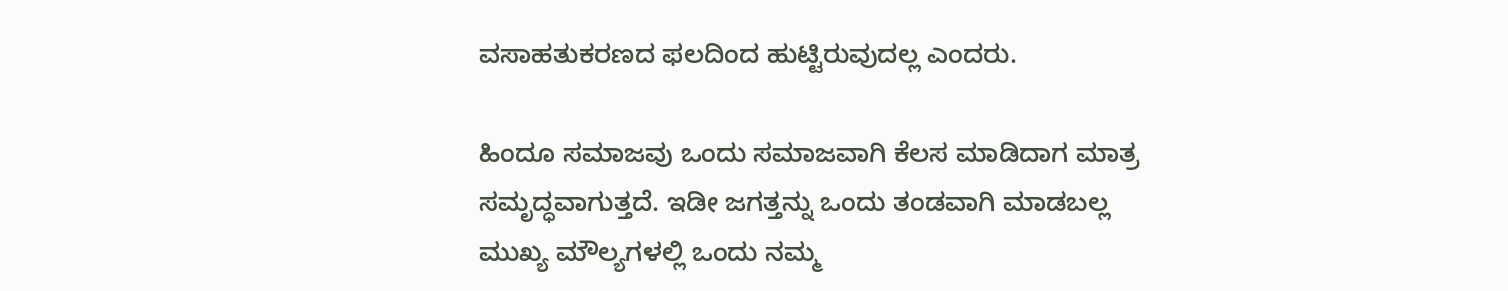ವಸಾಹತುಕರಣದ ಫಲದಿಂದ ಹುಟ್ಟಿರುವುದಲ್ಲ ಎಂದರು.

ಹಿಂದೂ ಸಮಾಜವು ಒಂದು ಸಮಾಜವಾಗಿ ಕೆಲಸ ಮಾಡಿದಾಗ ಮಾತ್ರ ಸಮೃದ್ಧವಾಗುತ್ತದೆ. ಇಡೀ ಜಗತ್ತನ್ನು ಒಂದು ತಂಡವಾಗಿ ಮಾಡಬಲ್ಲ ಮುಖ್ಯ ಮೌಲ್ಯಗಳಲ್ಲಿ ಒಂದು ನಮ್ಮ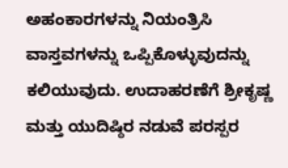ಅಹಂಕಾರಗಳನ್ನು ನಿಯಂತ್ರಿಸಿ ವಾಸ್ತವಗಳನ್ನು ಒಪ್ಪಿಕೊಳ್ಳುವುದನ್ನು ಕಲಿಯುವುದು. ಉದಾಹರಣೆಗೆ ಶ್ರೀಕೃಷ್ಣ ಮತ್ತು ಯುದಿಷ್ಠಿರ ನಡುವೆ ಪರಸ್ಪರ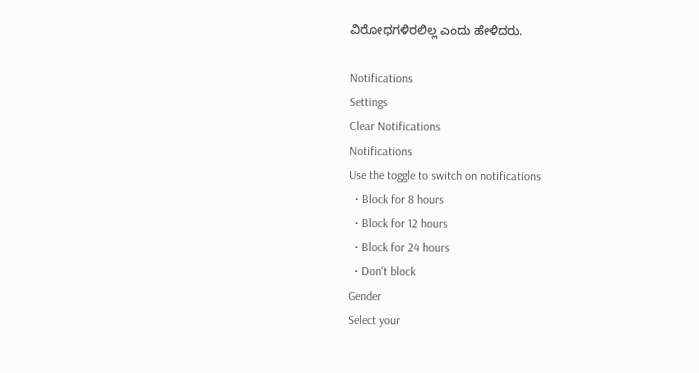ವಿರೋಧಗಳಿರಲಿಲ್ಲ ಎಂದು ಹೇಳಿದರು.

Notifications
Settings
Clear Notifications
Notifications
Use the toggle to switch on notifications
  • Block for 8 hours
  • Block for 12 hours
  • Block for 24 hours
  • Don't block
Gender
Select your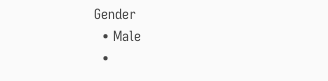Gender
  • Male
  •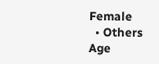Female
  • Others
Age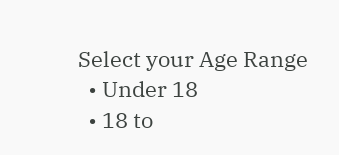Select your Age Range
  • Under 18
  • 18 to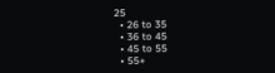25
  • 26 to 35
  • 36 to 45
  • 45 to 55
  • 55+